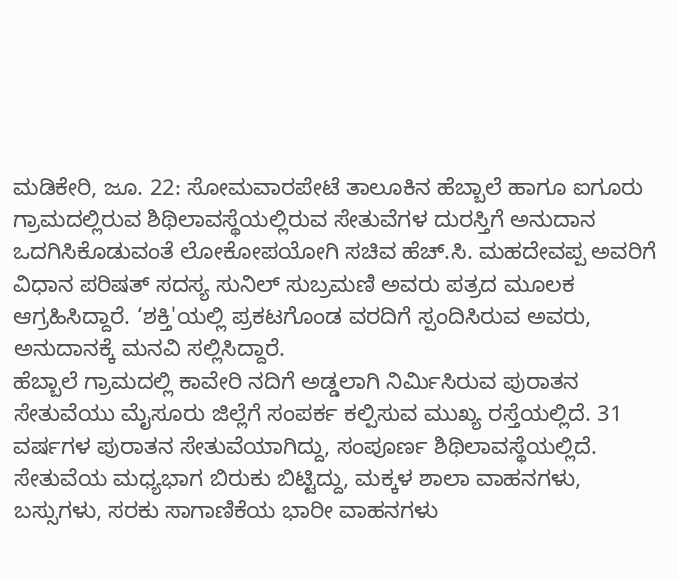ಮಡಿಕೇರಿ, ಜೂ. 22: ಸೋಮವಾರಪೇಟೆ ತಾಲೂಕಿನ ಹೆಬ್ಬಾಲೆ ಹಾಗೂ ಐಗೂರು ಗ್ರಾಮದಲ್ಲಿರುವ ಶಿಥಿಲಾವಸ್ಥೆಯಲ್ಲಿರುವ ಸೇತುವೆಗಳ ದುರಸ್ತಿಗೆ ಅನುದಾನ ಒದಗಿಸಿಕೊಡುವಂತೆ ಲೋಕೋಪಯೋಗಿ ಸಚಿವ ಹೆಚ್.ಸಿ. ಮಹದೇವಪ್ಪ ಅವರಿಗೆ ವಿಧಾನ ಪರಿಷತ್ ಸದಸ್ಯ ಸುನಿಲ್ ಸುಬ್ರಮಣಿ ಅವರು ಪತ್ರದ ಮೂಲಕ ಆಗ್ರಹಿಸಿದ್ದಾರೆ. ‘ಶಕ್ತಿ'ಯಲ್ಲಿ ಪ್ರಕಟಗೊಂಡ ವರದಿಗೆ ಸ್ಪಂದಿಸಿರುವ ಅವರು, ಅನುದಾನಕ್ಕೆ ಮನವಿ ಸಲ್ಲಿಸಿದ್ದಾರೆ.
ಹೆಬ್ಬಾಲೆ ಗ್ರಾಮದಲ್ಲಿ ಕಾವೇರಿ ನದಿಗೆ ಅಡ್ಡಲಾಗಿ ನಿರ್ಮಿಸಿರುವ ಪುರಾತನ ಸೇತುವೆಯು ಮೈಸೂರು ಜಿಲ್ಲೆಗೆ ಸಂಪರ್ಕ ಕಲ್ಪಿಸುವ ಮುಖ್ಯ ರಸ್ತೆಯಲ್ಲಿದೆ. 31 ವರ್ಷಗಳ ಪುರಾತನ ಸೇತುವೆಯಾಗಿದ್ದು, ಸಂಪೂರ್ಣ ಶಿಥಿಲಾವಸ್ಥೆಯಲ್ಲಿದೆ. ಸೇತುವೆಯ ಮಧ್ಯಭಾಗ ಬಿರುಕು ಬಿಟ್ಟಿದ್ದು, ಮಕ್ಕಳ ಶಾಲಾ ವಾಹನಗಳು, ಬಸ್ಸುಗಳು, ಸರಕು ಸಾಗಾಣಿಕೆಯ ಭಾರೀ ವಾಹನಗಳು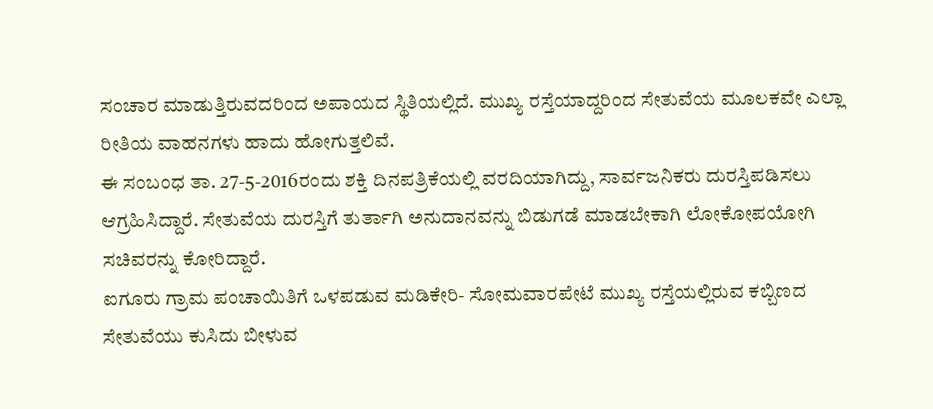ಸಂಚಾರ ಮಾಡುತ್ತಿರುವದರಿಂದ ಅಪಾಯದ ಸ್ಥಿತಿಯಲ್ಲಿದೆ. ಮುಖ್ಯ ರಸ್ತೆಯಾದ್ದರಿಂದ ಸೇತುವೆಯ ಮೂಲಕವೇ ಎಲ್ಲಾ ರೀತಿಯ ವಾಹನಗಳು ಹಾದು ಹೋಗುತ್ತಲಿವೆ.
ಈ ಸಂಬಂಧ ತಾ. 27-5-2016ರಂದು ಶಕ್ತಿ ದಿನಪತ್ರಿಕೆಯಲ್ಲಿ ವರದಿಯಾಗಿದ್ದು, ಸಾರ್ವಜನಿಕರು ದುರಸ್ತಿಪಡಿಸಲು ಆಗ್ರಹಿಸಿದ್ದಾರೆ. ಸೇತುವೆಯ ದುರಸ್ತಿಗೆ ತುರ್ತಾಗಿ ಅನುದಾನವನ್ನು ಬಿಡುಗಡೆ ಮಾಡಬೇಕಾಗಿ ಲೋಕೋಪಯೋಗಿ ಸಚಿವರನ್ನು ಕೋರಿದ್ದಾರೆ.
ಐಗೂರು ಗ್ರಾಮ ಪಂಚಾಯಿತಿಗೆ ಒಳಪಡುವ ಮಡಿಕೇರಿ- ಸೋಮವಾರಪೇಟೆ ಮುಖ್ಯ ರಸ್ತೆಯಲ್ಲಿರುವ ಕಬ್ಬಿಣದ ಸೇತುವೆಯು ಕುಸಿದು ಬೀಳುವ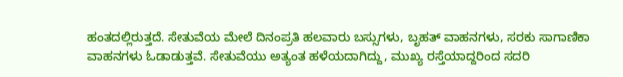ಹಂತದಲ್ಲಿರುತ್ತದೆ. ಸೇತುವೆಯ ಮೇಲೆ ದಿನಂಪ್ರತಿ ಹಲವಾರು ಬಸ್ಸುಗಳು, ಬೃಹತ್ ವಾಹನಗಳು, ಸರಕು ಸಾಗಾಣಿಕಾ ವಾಹನಗಳು ಓಡಾಡುತ್ತವೆ. ಸೇತುವೆಯು ಅತ್ಯಂತ ಹಳೆಯದಾಗಿದ್ದು, ಮುಖ್ಯ ರಸ್ತೆಯಾದ್ದರಿಂದ ಸದರಿ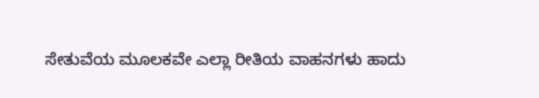ಸೇತುವೆಯ ಮೂಲಕವೇ ಎಲ್ಲಾ ರೀತಿಯ ವಾಹನಗಳು ಹಾದು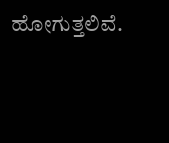ಹೋಗುತ್ತಲಿವೆ.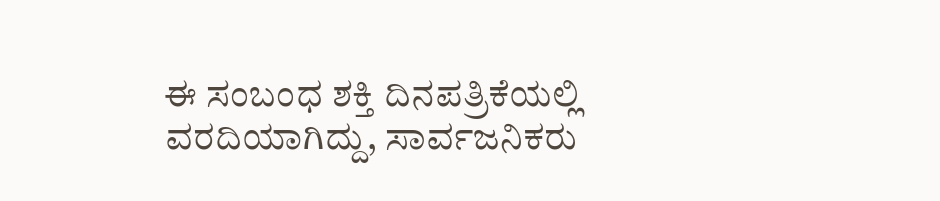ಈ ಸಂಬಂಧ ಶಕ್ತಿ ದಿನಪತ್ರಿಕೆಯಲ್ಲಿ ವರದಿಯಾಗಿದ್ದು, ಸಾರ್ವಜನಿಕರು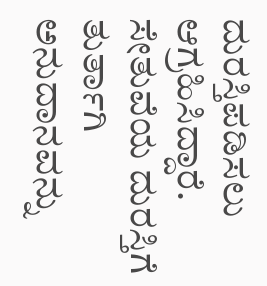ದುರಸ್ತಿಪಡಿಸಲು ಆಗ್ರಹಿಸಿದ್ದಾರೆ. ಸೇತುವೆಯ ದುರಸ್ತಿಗೆ ತುರ್ತಾಗಿ ಅನುದಾನವನ್ನು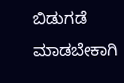ಬಿಡುಗಡೆ ಮಾಡಬೇಕಾಗಿ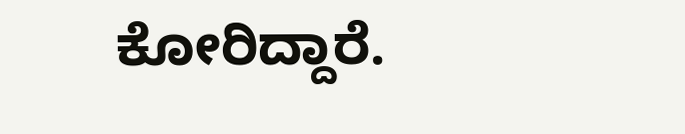ಕೋರಿದ್ದಾರೆ.